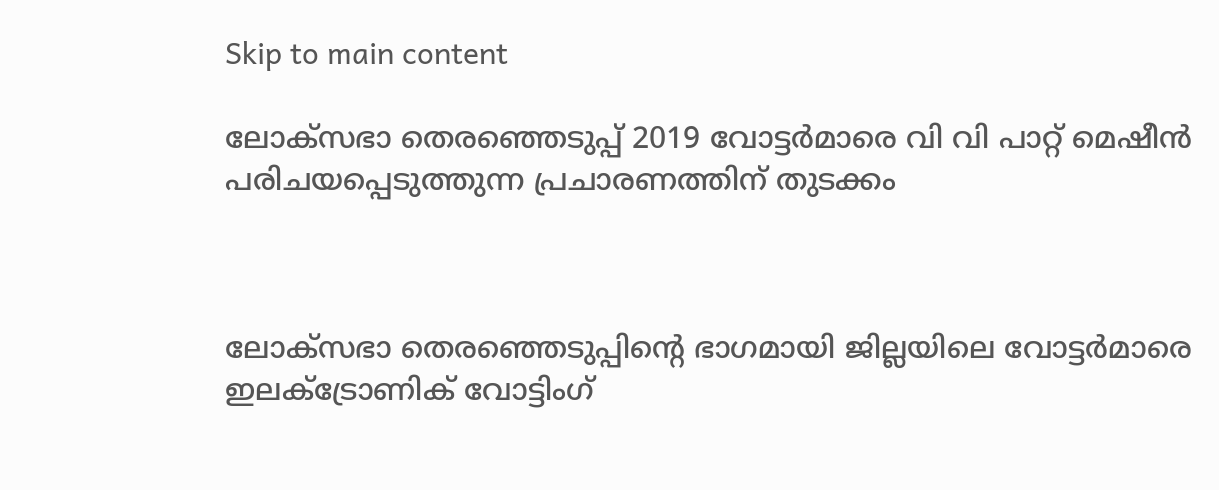Skip to main content

ലോക്‌സഭാ തെരഞ്ഞെടുപ്പ് 2019 വോട്ടര്‍മാരെ വി വി പാറ്റ് മെഷീന്‍  പരിചയപ്പെടുത്തുന്ന പ്രചാരണത്തിന് തുടക്കം



ലോക്‌സഭാ തെരഞ്ഞെടുപ്പിന്റെ ഭാഗമായി ജില്ലയിലെ വോട്ടര്‍മാരെ ഇലക്ട്രോണിക് വോട്ടിംഗ്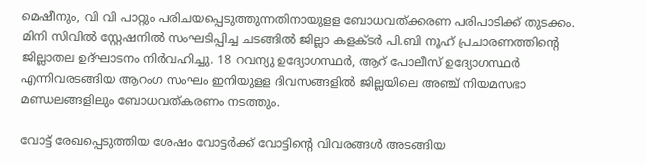മെഷീനും, വി വി പാറ്റും പരിചയപ്പെടുത്തുന്നതിനായുളള ബോധവത്ക്കരണ പരിപാടിക്ക് തുടക്കം. മിനി സിവില്‍ സ്റ്റേഷനില്‍ സംഘടിപ്പിച്ച ചടങ്ങില്‍ ജില്ലാ കളക്ടര്‍ പി.ബി നൂഹ് പ്രചാരണത്തിന്റെ ജില്ലാതല ഉദ്ഘാടനം നിര്‍വഹിച്ചു. 18 റവന്യു ഉദ്യോഗസ്ഥര്‍, ആറ് പോലീസ് ഉദ്യോഗസ്ഥര്‍ എന്നിവരടങ്ങിയ ആറംഗ സംഘം ഇനിയുളള ദിവസങ്ങളില്‍ ജില്ലയിലെ അഞ്ച് നിയമസഭാ മണ്ഡലങ്ങളിലും ബോധവത്കരണം നടത്തും.

വോട്ട് രേഖപ്പെടുത്തിയ ശേഷം വോട്ടര്‍ക്ക് വോട്ടിന്റെ വിവരങ്ങള്‍ അടങ്ങിയ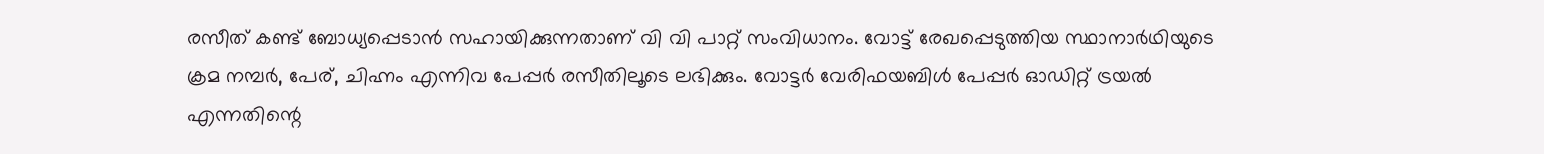രസീത് കണ്ട് ബോധ്യപ്പെടാന്‍ സഹായിക്കുന്നതാണ് വി വി പാറ്റ് സംവിധാനം. വോട്ട് രേഖപ്പെടുത്തിയ സ്ഥാനാര്‍ഥിയുടെ ക്രമ നമ്പര്‍, പേര്, ചിഹ്നം എന്നിവ പേപ്പര്‍ രസീതിലൂടെ ലഭിക്കും. വോട്ടര്‍ വേരിഫയബിള്‍ പേപ്പര്‍ ഓഡിറ്റ് ട്രയല്‍ എന്നതിന്റെ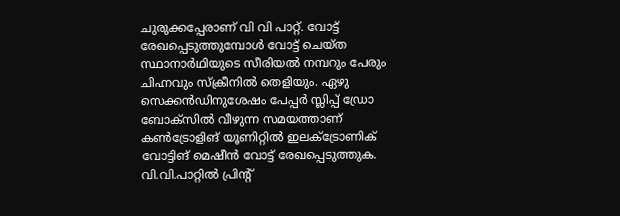ചുരുക്കപ്പേരാണ് വി വി പാറ്റ്. വോട്ട് രേഖപ്പെടുത്തുമ്പോള്‍ വോട്ട് ചെയ്ത സ്ഥാനാര്‍ഥിയുടെ സീരിയല്‍ നമ്പറും പേരും ചിഹ്നവും സ്‌ക്രീനില്‍ തെളിയും. ഏഴു സെക്കന്‍ഡിനുശേഷം പേപ്പര്‍ സ്ലിപ്പ് ഡ്രോ ബോക്‌സില്‍ വീഴുന്ന സമയത്താണ് കണ്‍ട്രോളിങ് യൂണിറ്റില്‍ ഇലക്ട്രോണിക് വോട്ടിങ് മെഷീന്‍ വോട്ട് രേഖപ്പെടുത്തുക. വി.വി.പാറ്റില്‍ പ്രിന്റ്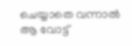ചെയ്യാതെ വന്നാല്‍ ആ വോട്ട്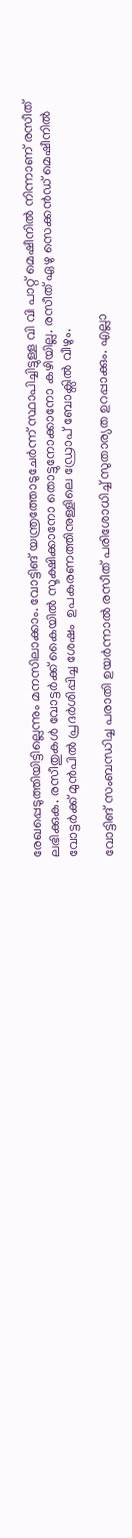രേഖപ്പെടുത്തിയിട്ടില്ലെന്നും മനസിലാക്കാം. വോട്ടിങ് യന്ത്രത്തോടുചേര്‍ന്ന് സ്ഥാപിച്ചിട്ടുള്ള വി വി പാറ്റ് മെഷീനില്‍ നിന്നാണ് രസീത് ലഭിക്കുക. രസീതുകള്‍ വോട്ടര്‍ക്ക് കൈയില്‍ സൂക്ഷിക്കാനോ തൊട്ടുനോക്കാനോ കഴിയില്ല. രസീത് ഏഴു സെക്കന്‍ഡ് മെഷീനില്‍ വോട്ടര്‍ക്ക് മുന്‍പില്‍ പ്രദര്‍ശിപ്പിച്ച ശേഷം  ഉപകരണത്തിനുള്ളിലെ ഡ്രോപ് ബോക്സില്‍ വീഴും.

വോട്ടിങ് സംബന്ധിച്ച പരാതി ഉയര്‍ന്നാല്‍ രസീത് പരിശോധിച്ച് സുതാര്യത ഉറപ്പാക്കും. എല്ലാ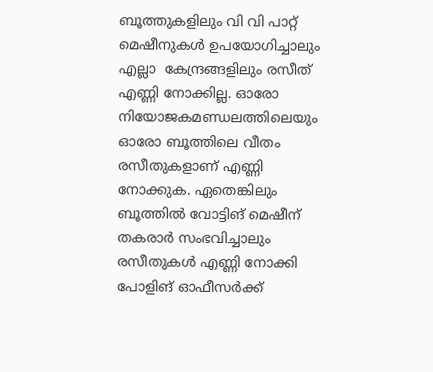ബൂത്തുകളിലും വി വി പാറ്റ് മെഷീനുകള്‍ ഉപയോഗിച്ചാലും എല്ലാ  കേന്ദ്രങ്ങളിലും രസീത് എണ്ണി നോക്കില്ല. ഓരോ നിയോജകമണ്ഡലത്തിലെയും ഓരോ ബൂത്തിലെ വീതം രസീതുകളാണ് എണ്ണി നോക്കുക. ഏതെങ്കിലും ബൂത്തില്‍ വോട്ടിങ് മെഷീന് തകരാര്‍ സംഭവിച്ചാലും രസീതുകള്‍ എണ്ണി നോക്കി പോളിങ് ഓഫീസര്‍ക്ക്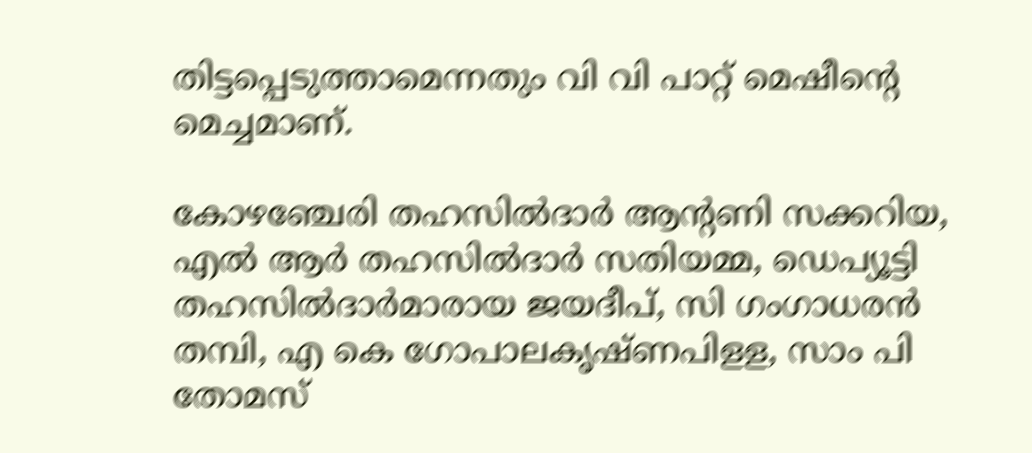തിട്ടപ്പെടുത്താമെന്നതും വി വി പാറ്റ് മെഷീന്റെ മെച്ചമാണ്.

കോഴഞ്ചേരി തഹസില്‍ദാര്‍ ആന്റണി സക്കറിയ, എല്‍ ആര്‍ തഹസില്‍ദാര്‍ സതിയമ്മ, ഡെപ്യൂട്ടി തഹസില്‍ദാര്‍മാരായ ജയദീപ്, സി ഗംഗാധരന്‍ തമ്പി, എ കെ ഗോപാലകൃഷ്ണപിളള, സാം പി തോമസ്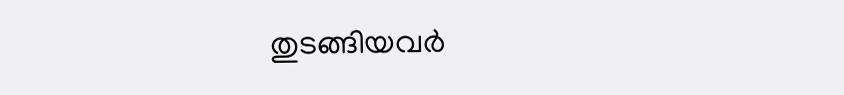തുടങ്ങിയവര്‍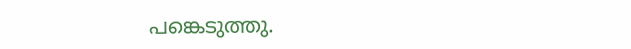പങ്കെടുത്തു.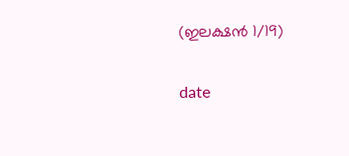(ഇലക്ഷന്‍ 1/19)

date